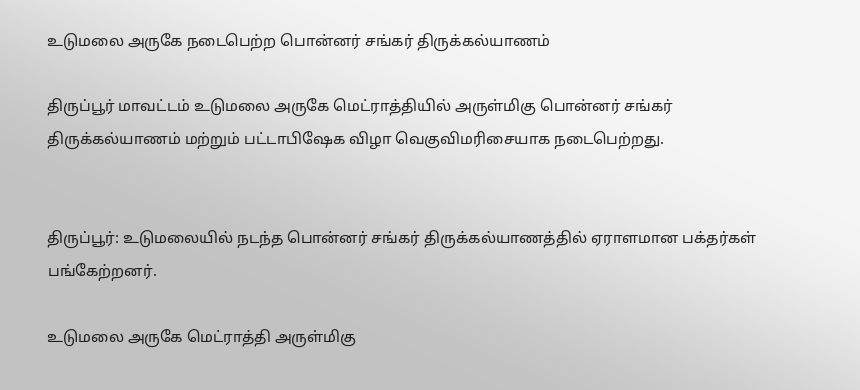உடுமலை அருகே நடைபெற்ற பொன்னர் சங்கர் திருக்கல்யாணம்

திருப்பூர் மாவட்டம் உடுமலை அருகே மெட்ராத்தியில் அருள்மிகு பொன்னர் சங்கர் திருக்கல்யாணம் மற்றும் பட்டாபிஷேக விழா வெகுவிமரிசையாக நடைபெற்றது.


திருப்பூர்: உடுமலையில் நடந்த பொன்னர் சங்கர் திருக்கல்யாணத்தில் ஏராளமான பக்தர்கள் பங்கேற்றனர்.

உடுமலை அருகே மெட்ராத்தி அருள்மிகு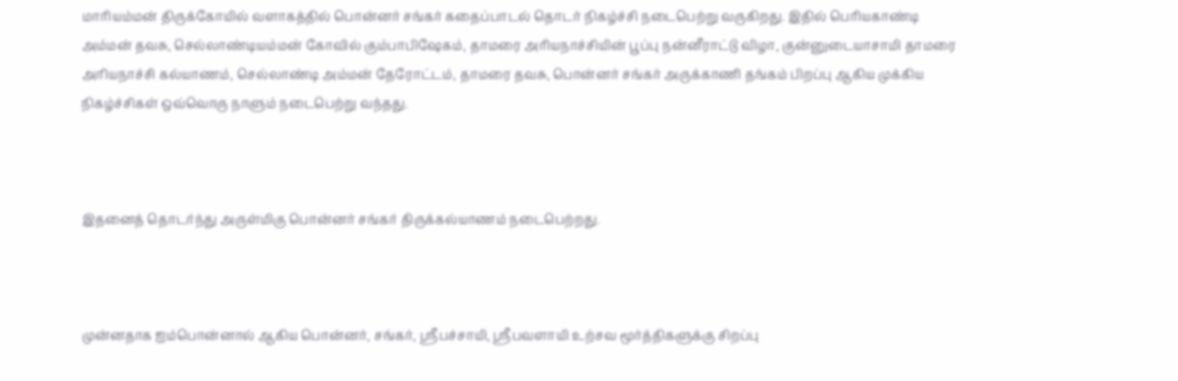மாரியம்மன் திருக்கோயில் வளாகத்தில் பொன்னர் சங்கர் கதைப்பாடல் தொடர் நிகழ்ச்சி நடைபெற்று வருகிறது. இதில் பெரியகாண்டி அம்மன் தவசு, செல்லாண்டியம்மன் கோவில் கும்பாபிஷேகம், தாமரை அரியநாச்சியின் பூப்பு நன்னீராட்டு விழா, குன்னுடையாசாமி தாமரை அரியநாச்சி கல்யாணம், செல்லாண்டி அம்மன் தேரோட்டம், தாமரை தவசு, பொன்னர் சங்கர் அருக்காணி தங்கம் பிறப்பு ஆகிய முக்கிய நிகழ்ச்சிகள் ஒவ்வொரு நாளும் நடைபெற்று வந்தது.



இதனைத் தொடர்ந்து அருள்மிகு பொன்னர் சங்கர் திருக்கல்யாணம் நடைபெற்றது.



முன்னதாக ஐம்பொன்னால் ஆகிய பொன்னர், சங்கர், ஸ்ரீபச்சாயி, ஸ்ரீபவளாயி உற்சவ மூர்த்திகளுக்கு சிறப்பு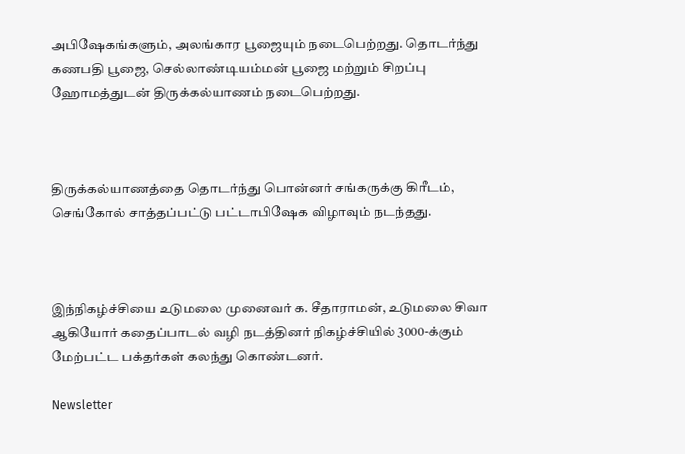அபிஷேகங்களும், அலங்கார பூஜையும் நடைபெற்றது. தொடர்ந்து கணபதி பூஜை, செல்லாண்டியம்மன் பூஜை மற்றும் சிறப்பு ஹோமத்துடன் திருக்கல்யாணம் நடைபெற்றது.



திருக்கல்யாணத்தை தொடர்ந்து பொன்னர் சங்கருக்கு கிரீடம், செங்கோல் சாத்தப்பட்டு பட்டாபிஷேக விழாவும் நடந்தது.



இந்நிகழ்ச்சியை உடுமலை முனைவர் க. சீதாராமன், உடுமலை சிவா ஆகியோர் கதைப்பாடல் வழி நடத்தினர் நிகழ்ச்சியில் 3000-க்கும் மேற்பட்ட பக்தர்கள் கலந்து கொண்டனர்.

Newsletter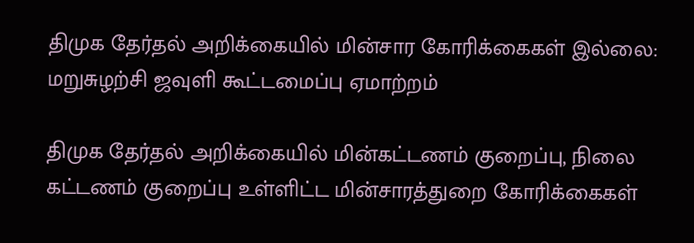திமுக தேர்தல் அறிக்கையில் மின்சார கோரிக்கைகள் இல்லை: மறுசுழற்சி ஜவுளி கூட்டமைப்பு ஏமாற்றம்

திமுக தேர்தல் அறிக்கையில் மின்கட்டணம் குறைப்பு, நிலை கட்டணம் குறைப்பு உள்ளிட்ட மின்சாரத்துறை கோரிக்கைகள்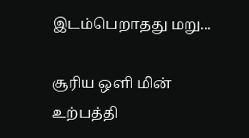இடம்பெறாதது மறு...

சூரிய ஒளி மின் உற்பத்தி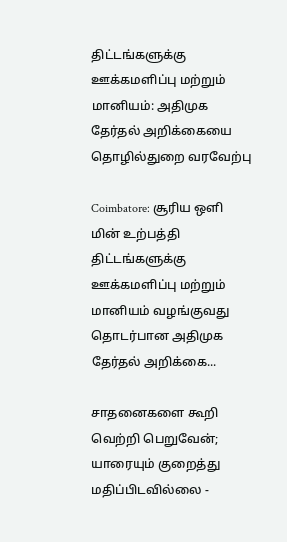திட்டங்களுக்கு ஊக்கமளிப்பு மற்றும் மானியம்: அதிமுக தேர்தல் அறிக்கையை தொழில்துறை வரவேற்பு

Coimbatore: சூரிய ஒளி மின் உற்பத்தி திட்டங்களுக்கு ஊக்கமளிப்பு மற்றும் மானியம் வழங்குவது தொடர்பான அதிமுக தேர்தல் அறிக்கை...

சாதனைகளை கூறி வெற்றி பெறுவேன்; யாரையும் குறைத்து மதிப்பிடவில்லை -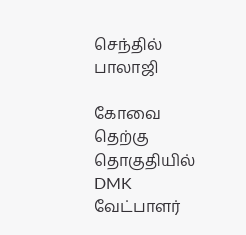செந்தில் பாலாஜி

கோவை தெற்கு தொகுதியில் DMK வேட்பாளர்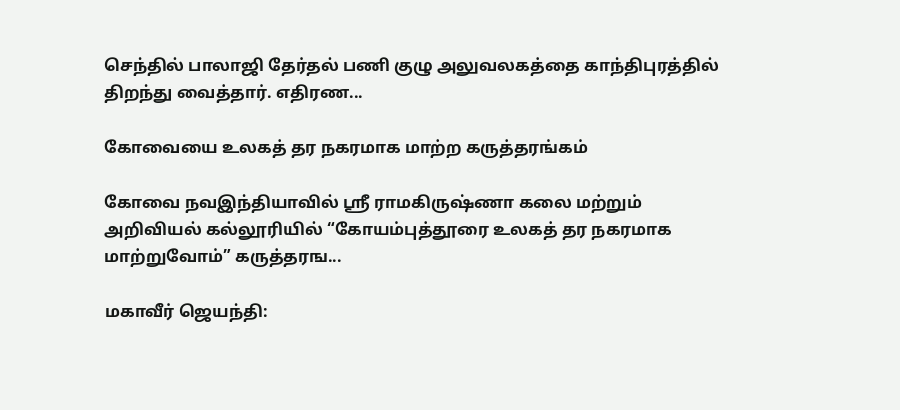செந்தில் பாலாஜி தேர்தல் பணி குழு அலுவலகத்தை காந்திபுரத்தில் திறந்து வைத்தார். எதிரண...

கோவையை உலகத் தர நகரமாக மாற்ற கருத்தரங்கம்

கோவை நவஇந்தியாவில் ஸ்ரீ ராமகிருஷ்ணா கலை மற்றும் அறிவியல் கல்லூரியில் “கோயம்புத்தூரை உலகத் தர நகரமாக மாற்றுவோம்” கருத்தரங...

மகாவீர் ஜெயந்தி: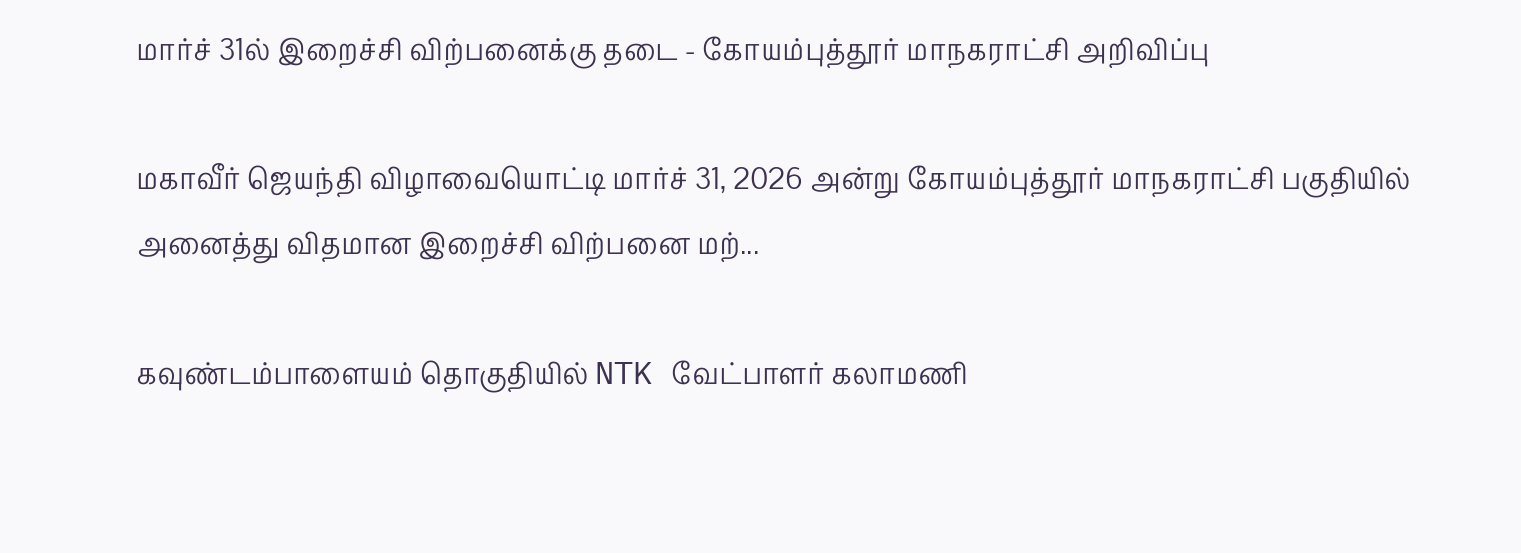மார்ச் 31ல் இறைச்சி விற்பனைக்கு தடை - கோயம்புத்தூர் மாநகராட்சி அறிவிப்பு

மகாவீர் ஜெயந்தி விழாவையொட்டி மார்ச் 31, 2026 அன்று கோயம்புத்தூர் மாநகராட்சி பகுதியில் அனைத்து விதமான இறைச்சி விற்பனை மற்...

கவுண்டம்பாளையம் தொகுதியில் NTK வேட்பாளர் கலாமணி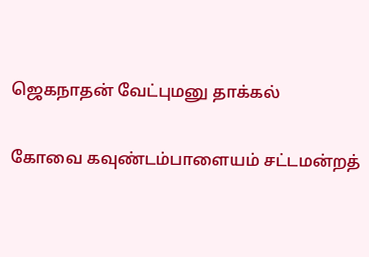ஜெகநாதன் வேட்புமனு தாக்கல்

கோவை கவுண்டம்பாளையம் சட்டமன்றத்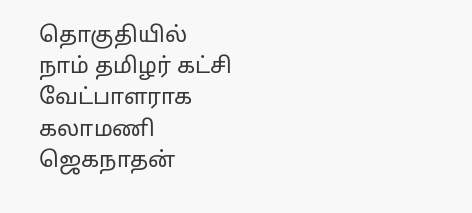தொகுதியில் நாம் தமிழர் கட்சி வேட்பாளராக கலாமணி ஜெகநாதன்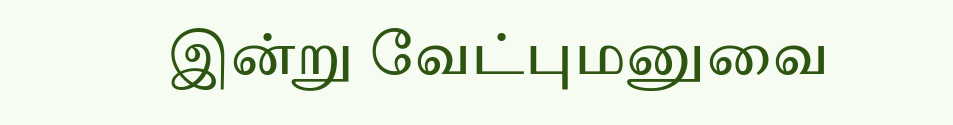இன்று வேட்புமனுவை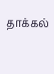தாக்கல்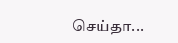செய்தா...